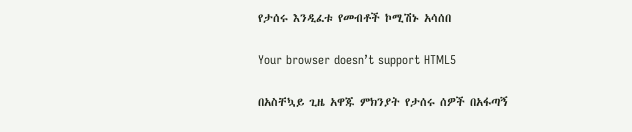የታሰሩ እንዲፈቱ የመብቶች ኮሚሽኑ አሳሰበ

Your browser doesn’t support HTML5

በአስቸኳይ ጊዜ አዋጁ ምክንያት የታሰሩ ሰዎች በአፋጣኝ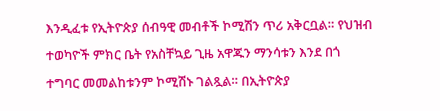እንዲፈቱ የኢትዮጵያ ሰብዓዊ መብቶች ኮሚሽን ጥሪ አቅርቧል። የህዝብ ተወካዮች ምክር ቤት የአስቸኳይ ጊዜ አዋጁን ማንሳቱን እንደ በጎ ተግባር መመልከቱንም ኮሚሽኑ ገልጿል። በኢትዮጵያ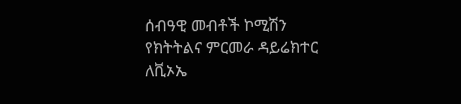ሰብዓዊ መብቶች ኮሚሽን የክትትልና ምርመራ ዳይሬክተር ለቪኦኤ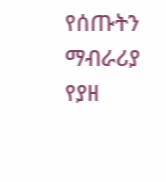የሰጡትን ማብራሪያ የያዘ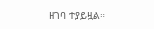ዘገባ ተያይዟል።